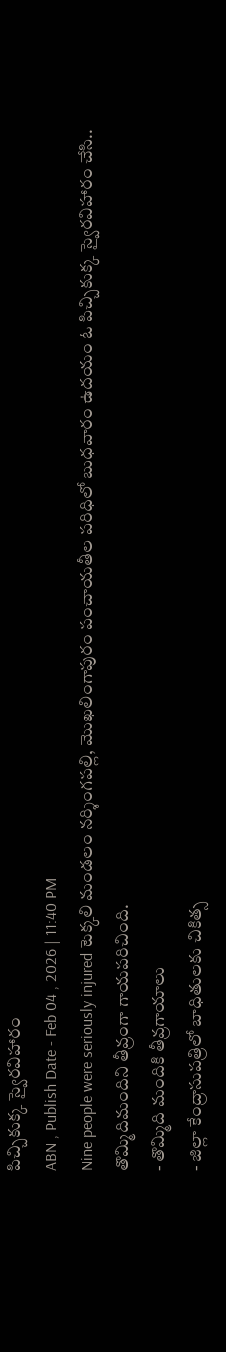పిచ్చికుక్క స్వైరవిహారం
ABN , Publish Date - Feb 04 , 2026 | 11:40 PM
Nine people were seriously injured టెక్కలి మండలం నర్శింగపల్లి, మొఖలింగాపురం పంచాయతీల పరిధిలో బుధవారం ఉదయం ఓ పిచ్చికుక్క స్వైరవిహారం చేసి.. తొమ్మిదిమందిని తీవ్రంగా గాయపరిచింది.
- తొమ్మిది మందికి తీవ్రగాయాలు
- జిల్లా కేంద్రాసుపత్రిలో బాధితులకు చికిత్స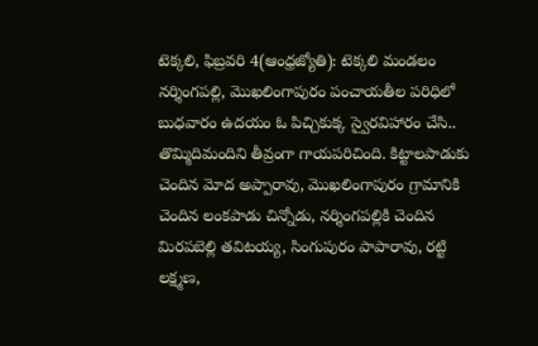టెక్కలి, ఫిబ్రవరి 4(ఆంధ్రజ్యోతి): టెక్కలి మండలం నర్శింగపల్లి, మొఖలింగాపురం పంచాయతీల పరిధిలో బుధవారం ఉదయం ఓ పిచ్చికుక్క స్వైరవిహారం చేసి.. తొమ్మిదిమందిని తీవ్రంగా గాయపరిచింది. కిట్టాలపాడుకు చెందిన మోద అప్పారావు, మొఖలింగాపురం గ్రామానికి చెందిన లంకపాడు చిన్నోడు, నర్శింగపల్లికి చెందిన మిరపబెల్లి తవిటయ్య, సింగుపురం పాపారావు, రట్టి లక్ష్మణ,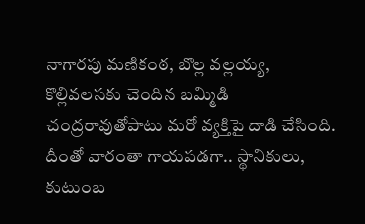నాగారపు మణికంఠ, బొల్ల వల్లయ్య, కొల్లివలసకు చెందిన బమ్మిడి చంద్రరావుతోపాటు మరో వ్యక్తిపై దాడి చేసింది. దీంతో వారంతా గాయపడగా.. స్థానికులు, కుటుంబ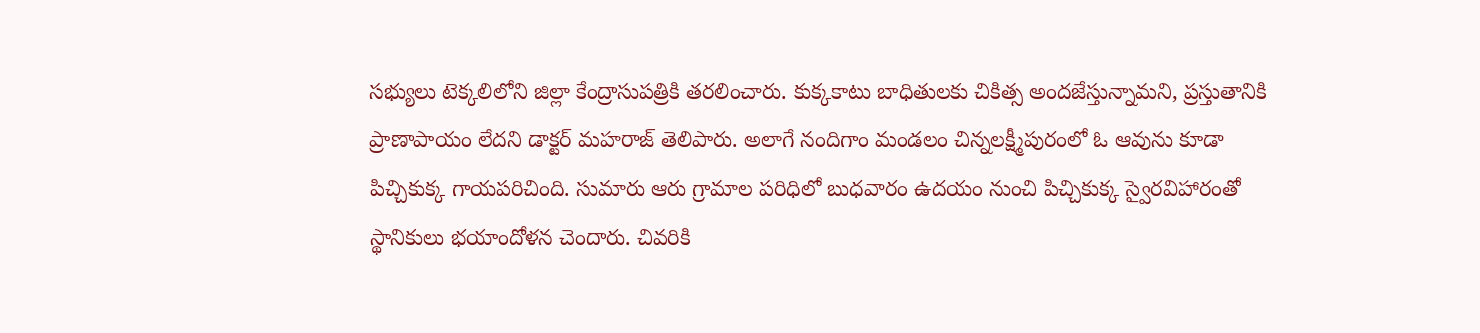సభ్యులు టెక్కలిలోని జిల్లా కేంద్రాసుపత్రికి తరలించారు. కుక్కకాటు బాధితులకు చికిత్స అందజేస్తున్నామని, ప్రస్తుతానికి ప్రాణాపాయం లేదని డాక్టర్ మహరాజ్ తెలిపారు. అలాగే నందిగాం మండలం చిన్నలక్ష్మీపురంలో ఓ ఆవును కూడా పిచ్చికుక్క గాయపరిచింది. సుమారు ఆరు గ్రామాల పరిధిలో బుధవారం ఉదయం నుంచి పిచ్చికుక్క స్వైరవిహారంతో స్థానికులు భయాందోళన చెందారు. చివరికి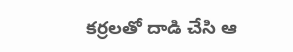కర్రలతో దాడి చేసి ఆ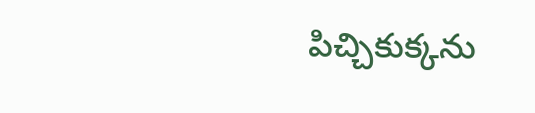పిచ్చికుక్కను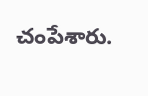చంపేశారు.